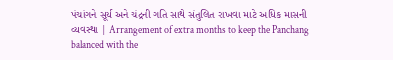પંચાંગને સૂર્ય અને ચંદ્રની ગતિ સાથે સંતુલિત રાખવા માટે અધિક માસની વ્યવસ્થા | Arrangement of extra months to keep the Panchang balanced with the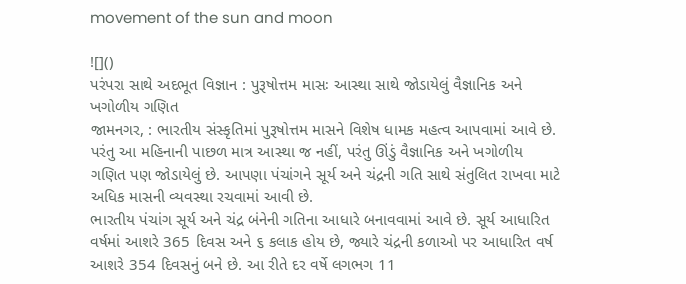movement of the sun and moon

![]()
પરંપરા સાથે અદભૂત વિજ્ઞાન : પુરૂષોત્તમ માસઃ આસ્થા સાથે જોડાયેલું વૈજ્ઞાનિક અને ખગોળીય ગણિત
જામનગર, : ભારતીય સંસ્કૃતિમાં પુરૂષોત્તમ માસને વિશેષ ધામક મહત્વ આપવામાં આવે છે. પરંતુ આ મહિનાની પાછળ માત્ર આસ્થા જ નહીં, પરંતુ ઊંડું વૈજ્ઞાનિક અને ખગોળીય ગણિત પણ જોડાયેલું છે. આપણા પંચાંગને સૂર્ય અને ચંદ્રની ગતિ સાથે સંતુલિત રાખવા માટે અધિક માસની વ્યવસ્થા રચવામાં આવી છે.
ભારતીય પંચાંગ સૂર્ય અને ચંદ્ર બંનેની ગતિના આધારે બનાવવામાં આવે છે. સૂર્ય આધારિત વર્ષમાં આશરે 365 દિવસ અને ૬ કલાક હોય છે, જ્યારે ચંદ્રની કળાઓ પર આધારિત વર્ષ આશરે 354 દિવસનું બને છે. આ રીતે દર વર્ષે લગભગ 11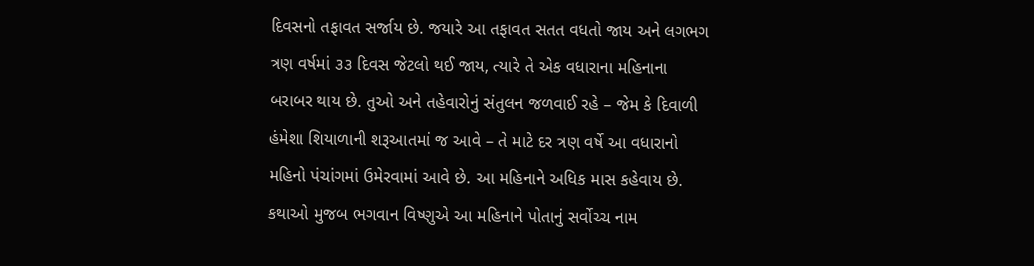દિવસનો તફાવત સર્જાય છે. જયારે આ તફાવત સતત વધતો જાય અને લગભગ ત્રણ વર્ષમાં ૩૩ દિવસ જેટલો થઈ જાય, ત્યારે તે એક વધારાના મહિનાના બરાબર થાય છે. તુઓ અને તહેવારોનું સંતુલન જળવાઈ રહે – જેમ કે દિવાળી હંમેશા શિયાળાની શરૂઆતમાં જ આવે – તે માટે દર ત્રણ વર્ષે આ વધારાનો મહિનો પંચાંગમાં ઉમેરવામાં આવે છે. આ મહિનાને અધિક માસ કહેવાય છે. કથાઓ મુજબ ભગવાન વિષ્ણુએ આ મહિનાને પોતાનું સર્વોચ્ચ નામ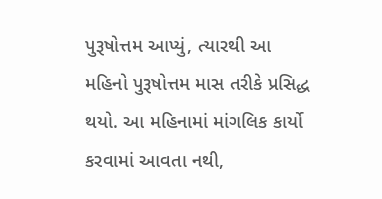પુરૂષોત્તમ આપ્યું, ત્યારથી આ મહિનો પુરૂષોત્તમ માસ તરીકે પ્રસિદ્ધ થયો. આ મહિનામાં માંગલિક કાર્યો કરવામાં આવતા નથી,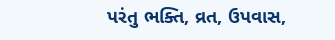પરંતુ ભક્તિ, વ્રત, ઉપવાસ,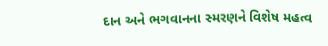દાન અને ભગવાનના સ્મરણને વિશેષ મહત્વ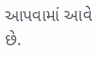આપવામાં આવે છે.